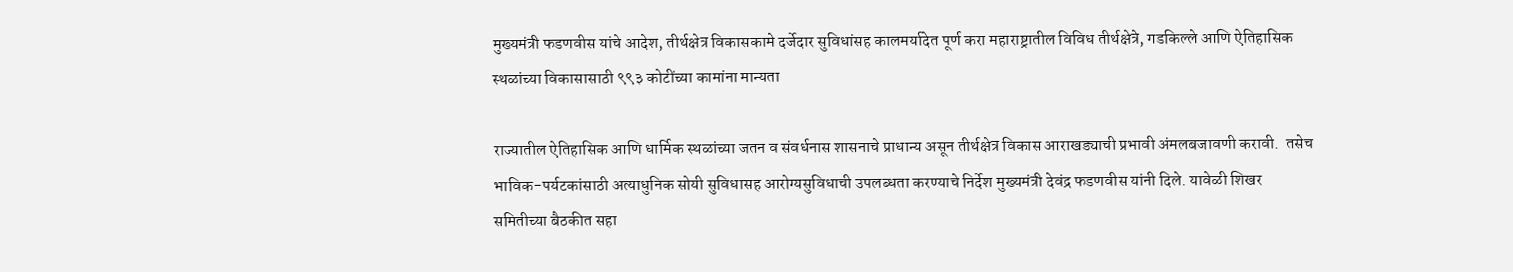मुख्यमंत्री फडणवीस यांचे आदेश, तीर्थक्षेत्र विकासकामे दर्जेदार सुविधांसह कालमर्यादेत पूर्ण करा महाराष्ट्रातील विविध तीर्थक्षेत्रे, गडकिल्ले आणि ऐतिहासिक स्थळांच्या विकासासाठी ९९३ कोटींच्या कामांना मान्यता

राज्यातील ऐतिहासिक आणि धार्मिक स्थळांच्या जतन व संवर्धनास शासनाचे प्राधान्य असून तीर्थक्षेत्र विकास आराखड्याची प्रभावी अंमलबजावणी करावी.  तसेच भाविक-पर्यटकांसाठी अत्याधुनिक सोयी सुविधासह आरोग्यसुविधाची उपलब्धता करण्याचे निर्देश मुख्यमंत्री देवंद्र फडणवीस यांनी दिले. यावेळी शिखर समितीच्या बैठकीत सहा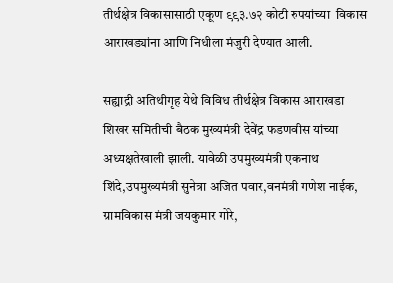तीर्थक्षेत्र विकासासाठी एकूण ९९३.७२ कोटी रुपयांच्या  विकास आराखड्यांना आणि निधीला मंजुरी देण्यात आली.

सह्याद्री अतिथीगृह येथे विविध तीर्थक्षेत्र विकास आराखडा शिखर समितीची बैठक मुख्यमंत्री देवेंद्र फडणवीस यांच्या अध्यक्षतेखाली झाली. यावेळी उपमुख्यमंत्री एकनाथ शिंदे,उपमुख्यमंत्री सुनेत्रा अजित पवार,वनमंत्री गणेश नाईक, ग्रामविकास मंत्री जयकुमार गोरे,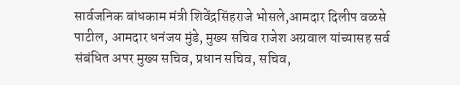सार्वजनिक बांधकाम मंत्री शिवेंद्रसिंहराजे भोसले,आमदार दिलीप वळसे पाटील, आमदार धनंजय मुंडे, मुख्य सचिव राजेश अग्रवाल यांच्यासह सर्व संबंधित अपर मुख्य सचिव, प्रधान सचिव, सचिव,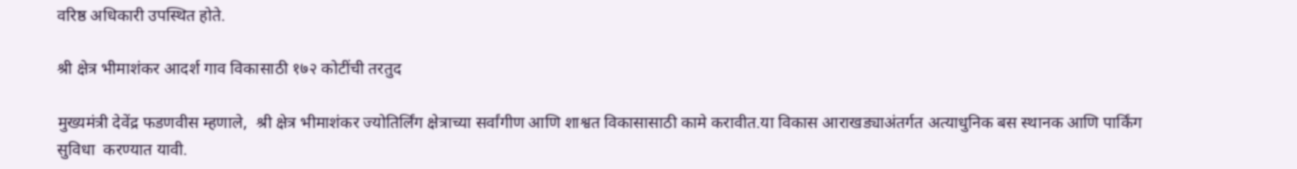वरिष्ठ अधिकारी उपस्थित होते.

श्री क्षेत्र भीमाशंकर आदर्श गाव विकासाठी १७२ कोटींची तरतुद

मुख्यमंत्री देवेंद्र फडणवीस म्हणाले,  श्री क्षेत्र भीमाशंकर ज्योतिर्लिंग क्षेत्राच्या सर्वांगीण आणि शाश्वत विकासासाठी कामे करावीत.या विकास आराखड्याअंतर्गत अत्याधुनिक बस स्थानक आणि पार्किंग सुविधा  करण्यात यावी.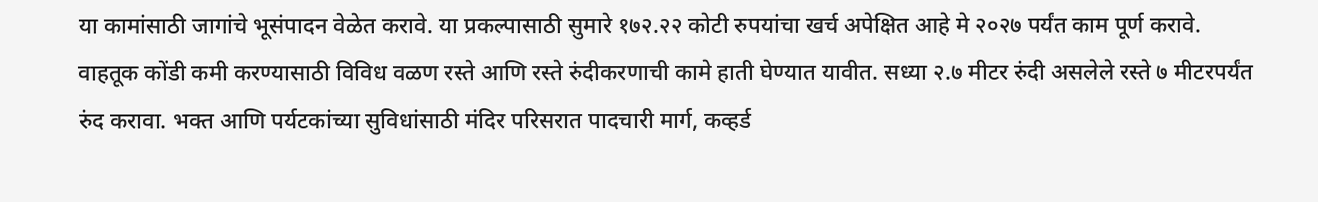या कामांसाठी जागांचे भूसंपादन वेळेत करावे. या प्रकल्पासाठी सुमारे १७२.२२ कोटी रुपयांचा खर्च अपेक्षित आहे मे २०२७ पर्यंत काम पूर्ण करावे. वाहतूक कोंडी कमी करण्यासाठी विविध वळण रस्ते आणि रस्ते रुंदीकरणाची कामे हाती घेण्यात यावीत. सध्या २.७ मीटर रुंदी असलेले रस्ते ७ मीटरपर्यंत रुंद करावा. भक्त आणि पर्यटकांच्या सुविधांसाठी मंदिर परिसरात पादचारी मार्ग, कव्हर्ड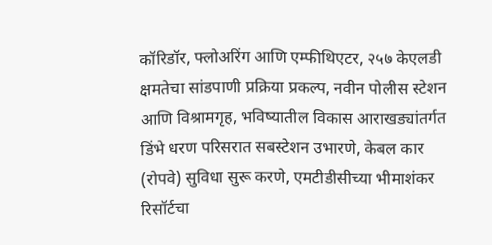कॉरिडॉर, फ्लोअरिंग आणि एम्फीथिएटर, २५७ केएलडी क्षमतेचा सांडपाणी प्रक्रिया प्रकल्प, नवीन पोलीस स्टेशन आणि विश्रामगृह, भविष्यातील विकास आराखड्यांतर्गत डिंभे धरण परिसरात सबस्टेशन उभारणे, केबल कार (रोपवे) सुविधा सुरू करणे, एमटीडीसीच्या भीमाशंकर रिसॉर्टचा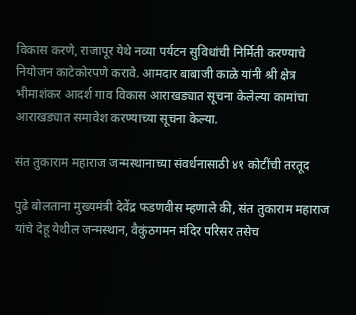विकास करणे, राजापूर येथे नव्या पर्यटन सुविधांची निर्मिती करण्याचे नियोजन काटेकोरपणे करावे. आमदार बाबाजी काळे यांनी श्री क्षेत्र भीमाशंकर आदर्श गाव विकास आराखड्यात सूचना केलेल्या कामांचा आराखड्यात समावेश करण्याच्या सूचना केल्या.

संत तुकाराम महाराज जन्मस्थानाच्या संवर्धनासाठी ४१ कोटींची तरतूद

पुढे बोलताना मुख्यमंत्री देवेंद्र फडणवीस म्हणाले की, संत तुकाराम महाराज यांचे देहू येथील जन्मस्थान, वैकुंठगमन मंदिर परिसर तसेच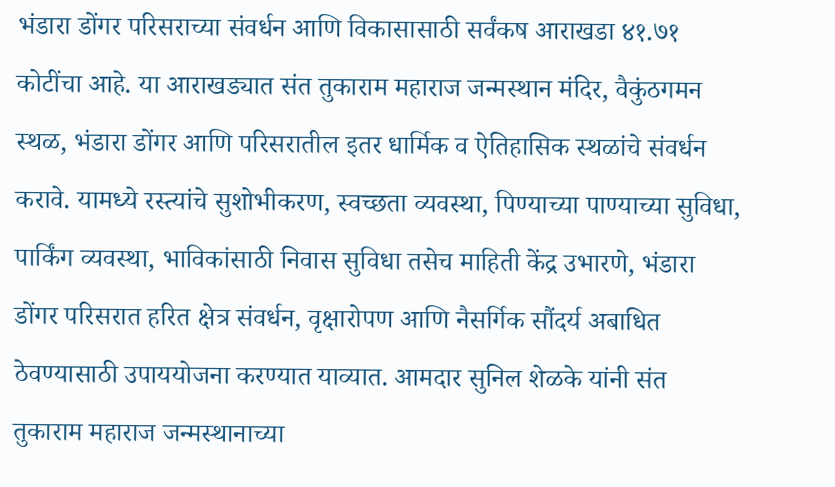भंडारा डोंगर परिसराच्या संवर्धन आणि विकासासाठी सर्वंकष आराखडा ४१.७१ कोटींचा आहे. या आराखड्यात संत तुकाराम महाराज जन्मस्थान मंदिर, वैकुंठगमन स्थळ, भंडारा डोंगर आणि परिसरातील इतर धार्मिक व ऐतिहासिक स्थळांचे संवर्धन करावे. यामध्ये रस्त्यांचे सुशोभीकरण, स्वच्छता व्यवस्था, पिण्याच्या पाण्याच्या सुविधा, पार्किंग व्यवस्था, भाविकांसाठी निवास सुविधा तसेच माहिती केंद्र उभारणे, भंडारा डोंगर परिसरात हरित क्षेत्र संवर्धन, वृक्षारोपण आणि नैसर्गिक सौंदर्य अबाधित ठेवण्यासाठी उपाययोजना करण्यात याव्यात. आमदार सुनिल शेळके यांनी संत तुकाराम महाराज जन्मस्थानाच्या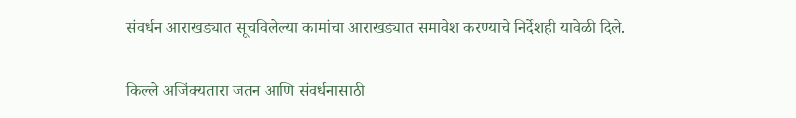संवर्धन आराखड्यात सूचविलेल्या कामांचा आराखड्यात समावेश करण्याचे निर्देशही यावेळी दिले.

किल्ले अजिंक्यतारा जतन आणि संवर्धनासाठी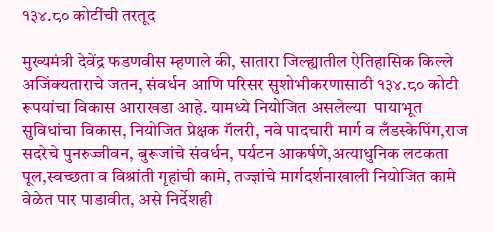१३४.८० कोटींची तरतूद

मुख्यमंत्री देवेंद्र फडणवीस म्हणाले की, सातारा जिल्ह्यातील ऐतिहासिक किल्ले अजिंक्यताराचे जतन, संवर्धन आणि परिसर सुशोभीकरणासाठी १३४.८० कोटी रूपयांचा विकास आराखडा आहे. यामध्ये नियोजित असलेल्या  पायाभूत सुविधांचा विकास, नियोजित प्रेक्षक गॅलरी, नवे पादचारी मार्ग व लँडस्केपिंग,राज सदरेचे पुनरुज्जीवन, बुरूजांचे संवर्धन, पर्यटन आकर्षणे,अत्याधुनिक लटकता पूल,स्वच्छता व विश्रांती गृहांची कामे, तज्ज्ञांचे मार्गदर्शनाखाली नियोजित कामे वेळेत पार पाडावीत, असे निर्देशही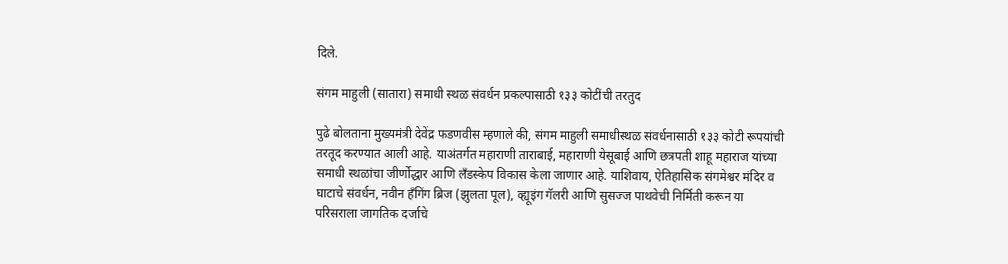दिले.

संगम माहुली (सातारा) समाधी स्थळ संवर्धन प्रकल्पासाठी १३३ कोटींची तरतुद

पुढे बोलताना मुख्यमंत्री देवेंद्र फडणवीस म्हणाले की, संगम माहुली समाधीस्थळ संवर्धनासाठी १३३ कोटी रूपयांची तरतूद करण्यात आली आहे. याअंतर्गत महाराणी ताराबाई, महाराणी येसूबाई आणि छत्रपती शाहू महाराज यांच्या समाधी स्थळांचा जीर्णोद्धार आणि लँडस्केप विकास केला जाणार आहे. याशिवाय, ऐतिहासिक संगमेश्वर मंदिर व घाटाचे संवर्धन, नवीन हँगिंग ब्रिज (झुलता पूल), व्ह्यूइंग गॅलरी आणि सुसज्ज पाथवेची निर्मिती करून या परिसराला जागतिक दर्जाचे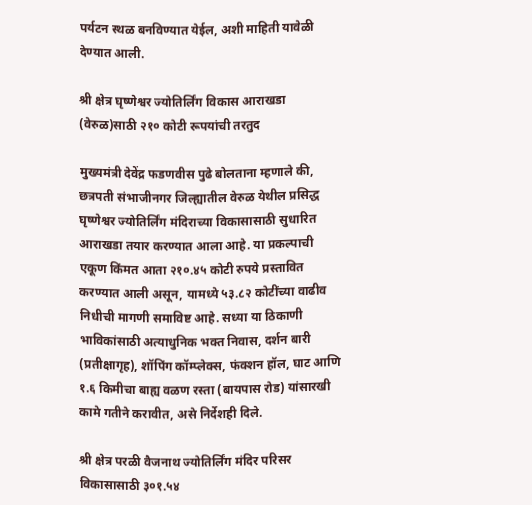पर्यटन स्थळ बनविण्यात येईल, अशी माहिती यावेळी देण्यात आली.

श्री क्षेत्र घृष्णेश्वर ज्योतिर्लिंग विकास आराखडा (वेरुळ)साठी २१० कोटी रूपयांची तरतुद

मुख्यमंत्री देवेंद्र फडणवीस पुढे बोलताना म्हणाले की, छत्रपती संभाजीनगर जिल्ह्यातील वेरुळ येथील प्रसिद्ध घृष्णेश्वर ज्योतिर्लिंग मंदिराच्या विकासासाठी सुधारित आराखडा तयार करण्यात आला आहे. या प्रकल्पाची एकूण किंमत आता २१०.४५ कोटी रुपये प्रस्तावित करण्यात आली असून, यामध्ये ५३.८२ कोटींच्या वाढीव निधीची मागणी समाविष्ट आहे. सध्या या ठिकाणी भाविकांसाठी अत्याधुनिक भक्त निवास, दर्शन बारी (प्रतीक्षागृह), शॉपिंग कॉम्प्लेक्स, फंक्शन हॉल, घाट आणि १.६ किमीचा बाह्य वळण रस्ता (बायपास रोड) यांसारखी कामे गतीने करावीत, असे निर्देशही दिले.

श्री क्षेत्र परळी वैजनाथ ज्योतिर्लिंग मंदिर परिसर विकासासाठी ३०१.५४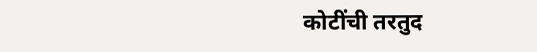कोटींची तरतुद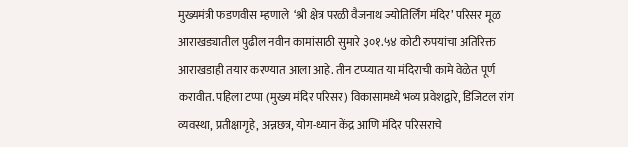मुख्यमंत्री फडणवीस म्हणाले  ‘श्री क्षेत्र परळी वैजनाथ ज्योतिर्लिंग मंदिर’ परिसर मूळ आराखड्यातील पुढील नवीन कामांसाठी सुमारे ३०१.५४ कोटी रुपयांचा अतिरिक्त आराखडाही तयार करण्यात आला आहे. तीन टप्प्यात या मंदिराची कामे वेळेत पूर्ण करावीत. पहिला टप्पा (मुख्य मंदिर परिसर) विकासामध्ये भव्य प्रवेशद्वारे, डिजिटल रांग व्यवस्था, प्रतीक्षागृहे, अन्नछत्र, योग-ध्यान केंद्र आणि मंदिर परिसराचे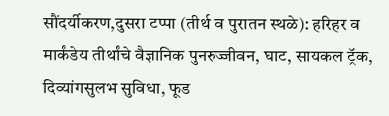सौंदर्यीकरण,दुसरा टप्पा (तीर्थ व पुरातन स्थळे): हरिहर व मार्कंडेय तीर्थांचे वैज्ञानिक पुनरुज्जीवन, घाट, सायकल ट्रॅक, दिव्यांगसुलभ सुविधा, फूड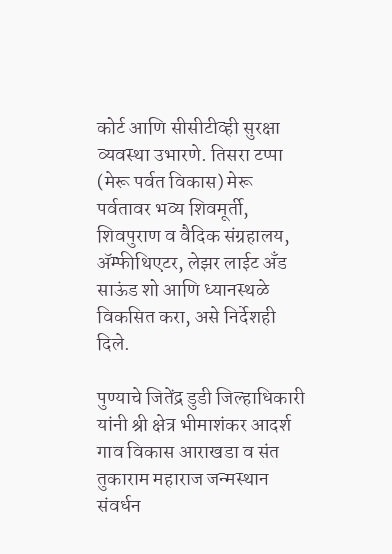कोर्ट आणि सीसीटीव्ही सुरक्षा व्यवस्था उभारणे. तिसरा टप्पा (मेरू पर्वत विकास) मेरू पर्वतावर भव्य शिवमूर्ती, शिवपुराण व वैदिक संग्रहालय, ॲम्फीथिएटर, लेझर लाईट अँड साऊंड शो आणि ध्यानस्थळे विकसित करा, असे निर्देशही दिले.

पुण्याचे जितेंद्र डुडी जिल्हाधिकारी यांनी श्री क्षेत्र भीमाशंकर आदर्श गाव विकास आराखडा व संत तुकाराम महाराज जन्मस्थान संवर्धन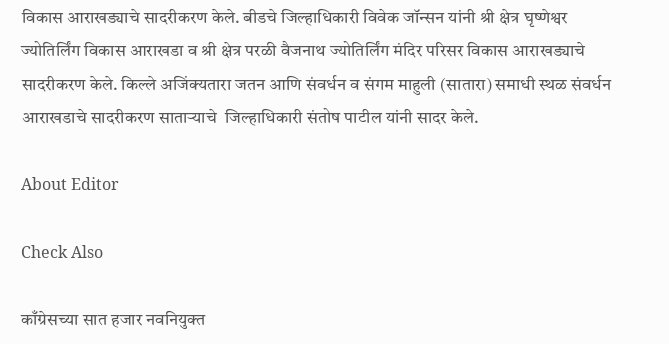विकास आराखड्याचे सादरीकरण केले. बीडचे जिल्हाधिकारी विवेक जॉन्सन यांनी श्री क्षेत्र घृष्णेश्वर ज्योतिर्लिंग विकास आराखडा व श्री क्षेत्र परळी वैजनाथ ज्योतिर्लिंग मंदिर परिसर विकास आराखड्याचे सादरीकरण केले. किल्ले अजिंक्यतारा जतन आणि संवर्धन व संगम माहुली (सातारा) समाधी स्थळ संवर्धन आराखडाचे सादरीकरण साताऱ्याचे  जिल्हाधिकारी संतोष पाटील यांनी सादर केले.

About Editor

Check Also

काँग्रेसच्या सात हजार नवनियुक्त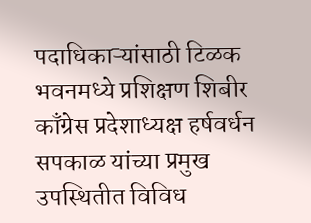पदाधिकाऱ्यांसाठी टिळक भवनमध्ये प्रशिक्षण शिबीर काँग्रेस प्रदेशाध्यक्ष हर्षवर्धन सपकाळ यांच्या प्रमुख उपस्थितीत विविध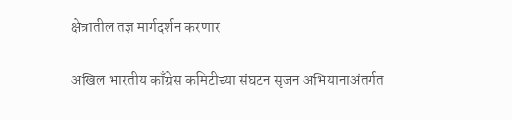क्षेत्रातील तज्ञ मार्गदर्शन करणार

अखिल भारतीय काँग्रेस कमिटीच्या संघटन सृजन अभियानाअंतर्गत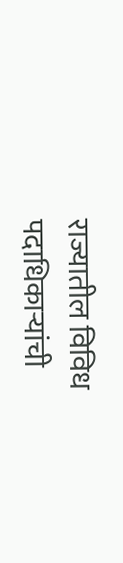राज्यातील विविध पदाधिकाऱ्यांची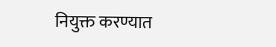नियुक्त करण्यात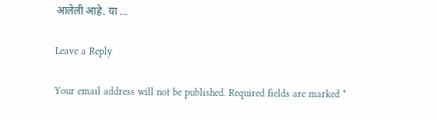आलेली आहे. या …

Leave a Reply

Your email address will not be published. Required fields are marked *